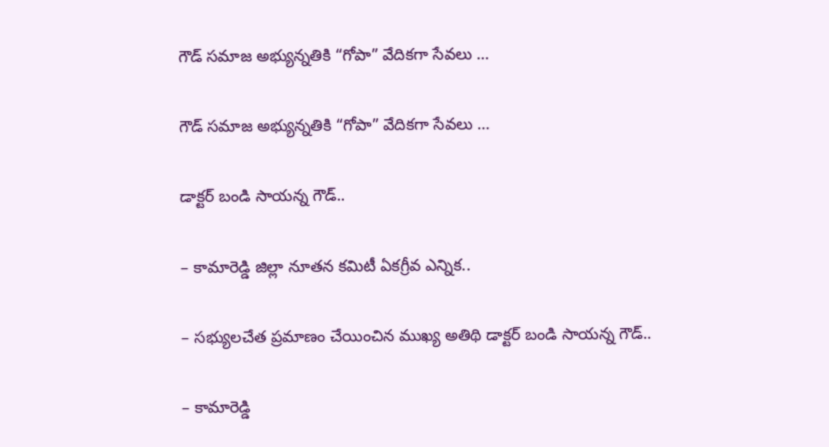గౌడ్ సమాజ అభ్యున్నతికి “గోపా” వేదికగా సేవలు …

గౌడ్ సమాజ అభ్యున్నతికి “గోపా” వేదికగా సేవలు …

డాక్టర్ బండి సాయన్న గౌడ్..

– కామారెడ్డి జిల్లా నూతన కమిటీ ఏకగ్రీవ ఎన్నిక..

– సభ్యులచేత ప్రమాణం చేయించిన ముఖ్య అతిథి డాక్టర్ బండి సాయన్న గౌడ్..

– కామారెడ్డి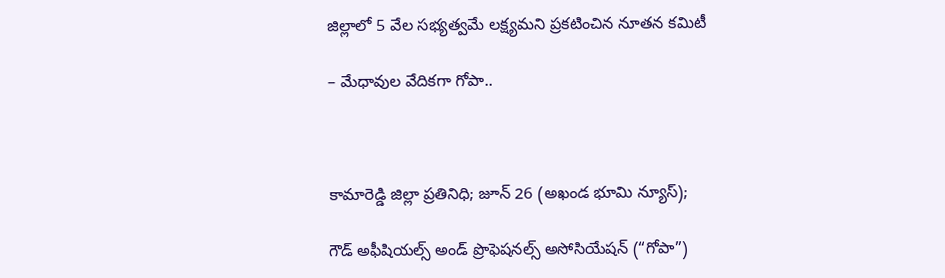జిల్లాలో 5 వేల సభ్యత్వమే లక్ష్యమని ప్రకటించిన నూతన కమిటీ

– మేధావుల వేదికగా గోపా..



కామారెడ్డి జిల్లా ప్రతినిధి; జూన్ 26 (అఖండ భూమి న్యూస్);

గౌడ్ అఫీషియల్స్ అండ్ ప్రొఫెషనల్స్ అసోసియేషన్ (“గోపా”)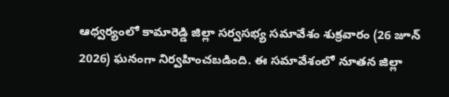ఆధ్వర్యంలో కామారెడ్డి జిల్లా సర్వసభ్య సమావేశం శుక్రవారం (26 జూన్ 2026) ఘనంగా నిర్వహించబడింది. ఈ సమావేశంలో నూతన జిల్లా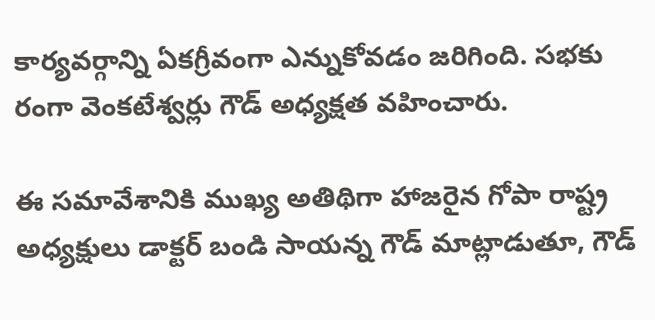కార్యవర్గాన్ని ఏకగ్రీవంగా ఎన్నుకోవడం జరిగింది. సభకు రంగా వెంకటేశ్వర్లు గౌడ్ అధ్యక్షత వహించారు.

ఈ సమావేశానికి ముఖ్య అతిథిగా హాజరైన గోపా రాష్ట్ర అధ్యక్షులు డాక్టర్ బండి సాయన్న గౌడ్ మాట్లాడుతూ, గౌడ్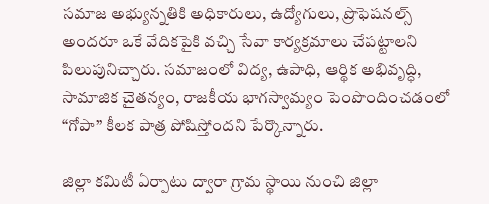సమాజ అభ్యున్నతికి అధికారులు, ఉద్యోగులు, ప్రొఫెషనల్స్ అందరూ ఒకే వేదికపైకి వచ్చి సేవా కార్యక్రమాలు చేపట్టాలని పిలుపునిచ్చారు. సమాజంలో విద్య, ఉపాధి, ఆర్థిక అభివృద్ధి, సామాజిక చైతన్యం, రాజకీయ భాగస్వామ్యం పెంపొందించడంలో “గోపా” కీలక పాత్ర పోషిస్తోందని పేర్కొన్నారు.

జిల్లా కమిటీ ఏర్పాటు ద్వారా గ్రామ స్థాయి నుంచి జిల్లా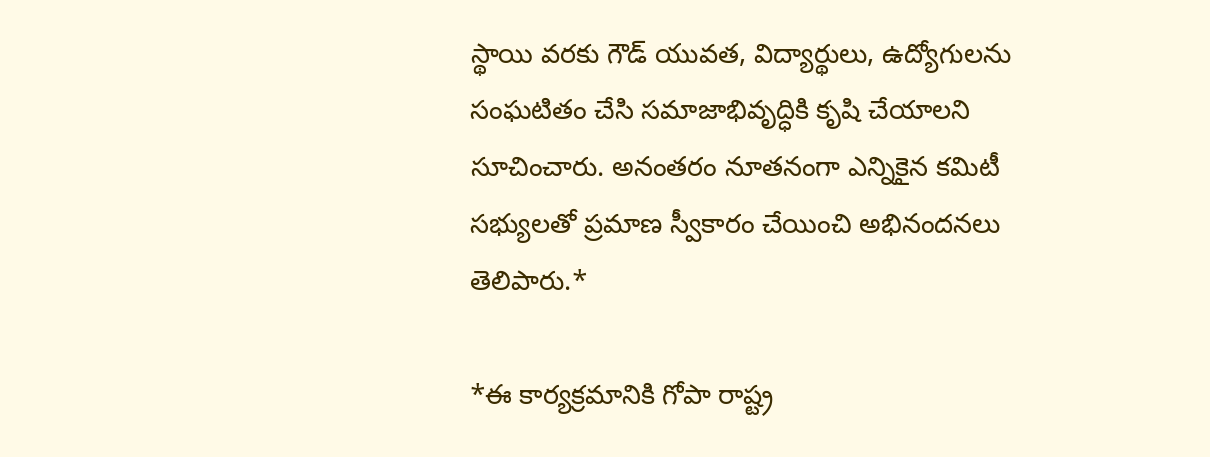స్థాయి వరకు గౌడ్ యువత, విద్యార్థులు, ఉద్యోగులను సంఘటితం చేసి సమాజాభివృద్ధికి కృషి చేయాలని సూచించారు. అనంతరం నూతనంగా ఎన్నికైన కమిటీ సభ్యులతో ప్రమాణ స్వీకారం చేయించి అభినందనలు తెలిపారు.*

*ఈ కార్యక్రమానికి గోపా రాష్ట్ర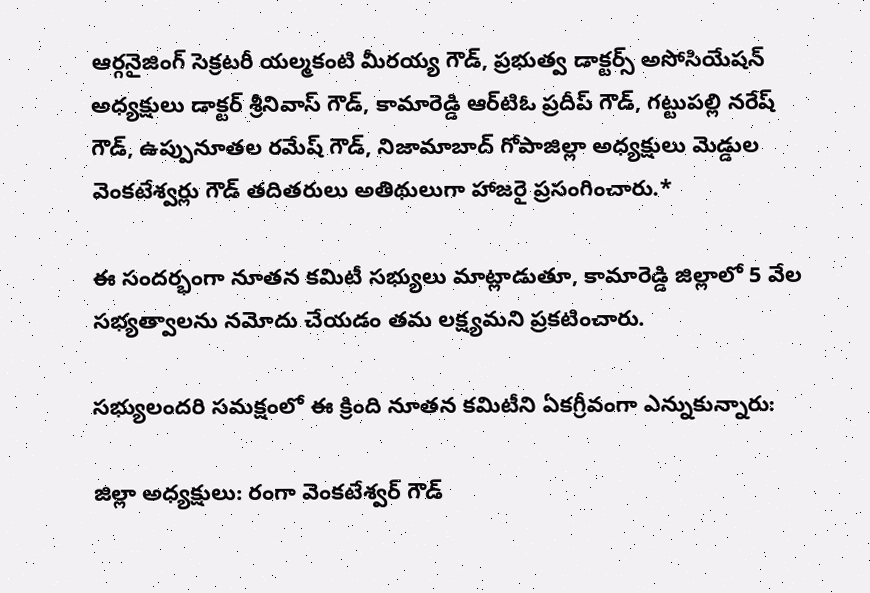ఆర్గనైజింగ్ సెక్రటరీ యల్మకంటి మీరయ్య గౌడ్, ప్రభుత్వ డాక్టర్స్ అసోసియేషన్ అధ్యక్షులు డాక్టర్ శ్రీనివాస్ గౌడ్, కామారెడ్డి ఆర్‌టిఓ ప్రదీప్ గౌడ్, గట్టుపల్లి నరేష్ గౌడ్, ఉప్పునూతల రమేష్ గౌడ్, నిజామాబాద్ గోపాజిల్లా అధ్యక్షులు మెడ్డుల వెంకటేశ్వర్లు గౌడ్ తదితరులు అతిథులుగా హాజరై ప్రసంగించారు.*

ఈ సందర్భంగా నూతన కమిటీ సభ్యులు మాట్లాడుతూ, కామారెడ్డి జిల్లాలో 5 వేల సభ్యత్వాలను నమోదు చేయడం తమ లక్ష్యమని ప్రకటించారు.

సభ్యులందరి సమక్షంలో ఈ క్రింది నూతన కమిటీని ఏకగ్రీవంగా ఎన్నుకున్నారు:

జిల్లా అధ్యక్షులు: రంగా వెంకటేశ్వర్ గౌడ్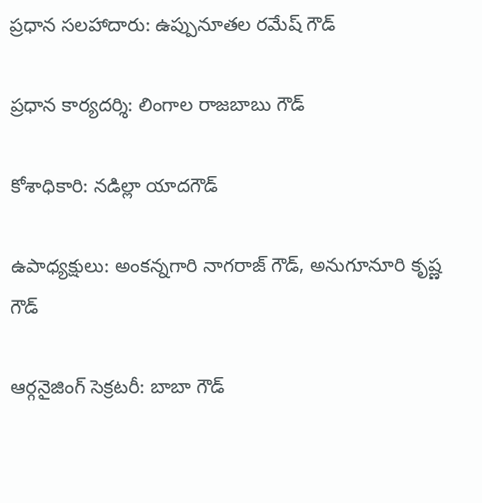ప్రధాన సలహాదారు: ఉప్పునూతల రమేష్ గౌడ్

ప్రధాన కార్యదర్శి: లింగాల రాజబాబు గౌడ్

కోశాధికారి: నడిల్లా యాదగౌడ్

ఉపాధ్యక్షులు: అంకన్నగారి నాగరాజ్ గౌడ్, అనుగూనూరి కృష్ణ గౌడ్

ఆర్గనైజింగ్ సెక్రటరీ: బాబా గౌడ్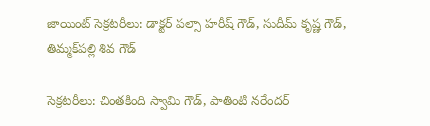జాయింట్ సెక్రటరీలు: డాక్టర్ పల్సా హరీష్ గౌడ్, సుదీమ్ కృష్ణ గౌడ్, తిమ్మక్‌పల్లి శివ గౌడ్

సెక్రటరీలు: చింతకింది స్వామి గౌడ్, పాతింటి నరేందర్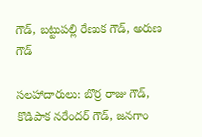గౌడ్, బట్టుపల్లి రేణుక గౌడ్, అరుణ గౌడ్

సలహాదారులు: బొర్ర రాజు గౌడ్, కొడిపాక నరేందర్ గౌడ్, జనగాం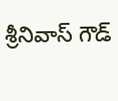శ్రీనివాస్ గౌడ్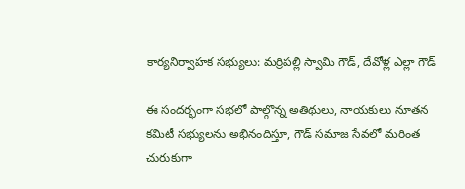కార్యనిర్వాహక సభ్యులు: మర్రిపల్లి స్వామి గౌడ్, దేవోళ్ల ఎల్లా గౌడ్

ఈ సందర్భంగా సభలో పాల్గొన్న అతిథులు, నాయకులు నూతన కమిటీ సభ్యులను అభినందిస్తూ, గౌడ్ సమాజ సేవలో మరింత చురుకుగా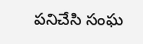పనిచేసి సంఘ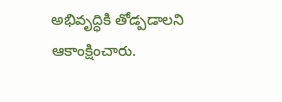అభివృద్ధికి తోడ్పడాలని ఆకాంక్షించారు.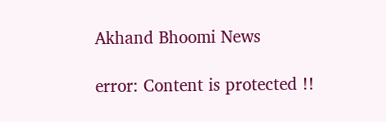Akhand Bhoomi News

error: Content is protected !!